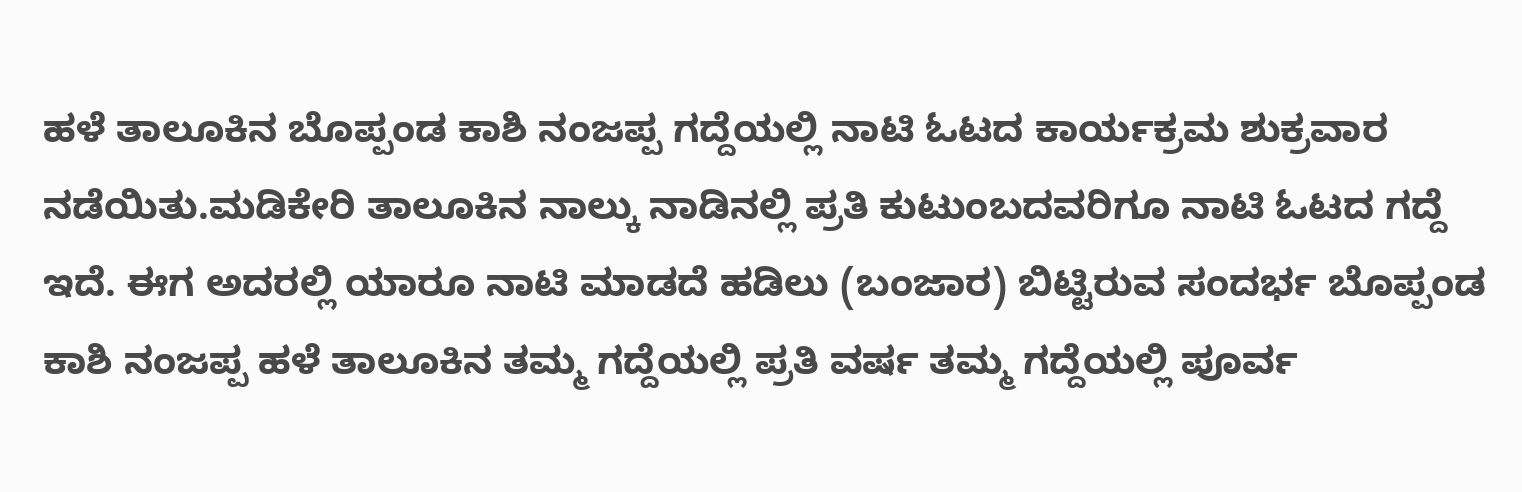ಹಳೆ ತಾಲೂಕಿನ ಬೊಪ್ಪಂಡ ಕಾಶಿ ನಂಜಪ್ಪ ಗದ್ದೆಯಲ್ಲಿ ನಾಟಿ ಓಟದ ಕಾರ್ಯಕ್ರಮ ಶುಕ್ರವಾರ ನಡೆಯಿತು.ಮಡಿಕೇರಿ ತಾಲೂಕಿನ ನಾಲ್ಕು ನಾಡಿನಲ್ಲಿ ಪ್ರತಿ ಕುಟುಂಬದವರಿಗೂ ನಾಟಿ ಓಟದ ಗದ್ದೆ ಇದೆ. ಈಗ ಅದರಲ್ಲಿ ಯಾರೂ ನಾಟಿ ಮಾಡದೆ ಹಡಿಲು (ಬಂಜಾರ) ಬಿಟ್ಟಿರುವ ಸಂದರ್ಭ ಬೊಪ್ಪಂಡ ಕಾಶಿ ನಂಜಪ್ಪ ಹಳೆ ತಾಲೂಕಿನ ತಮ್ಮ ಗದ್ದೆಯಲ್ಲಿ ಪ್ರತಿ ವರ್ಷ ತಮ್ಮ ಗದ್ದೆಯಲ್ಲಿ ಪೂರ್ವ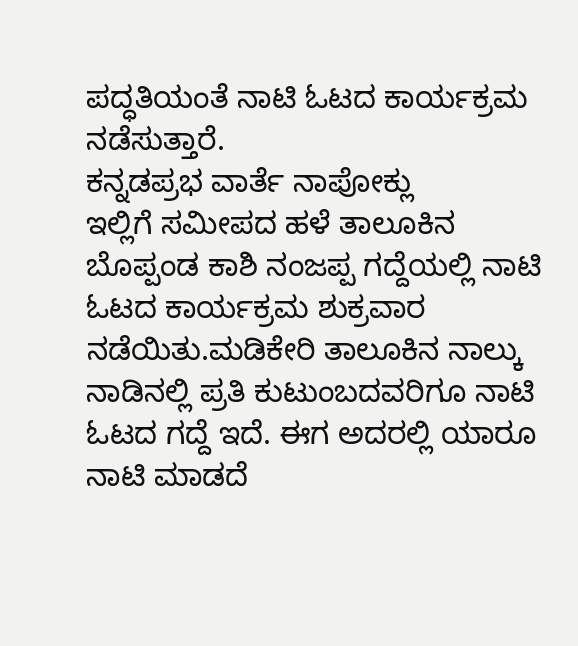ಪದ್ಧತಿಯಂತೆ ನಾಟಿ ಓಟದ ಕಾರ್ಯಕ್ರಮ ನಡೆಸುತ್ತಾರೆ.
ಕನ್ನಡಪ್ರಭ ವಾರ್ತೆ ನಾಪೋಕ್ಲು
ಇಲ್ಲಿಗೆ ಸಮೀಪದ ಹಳೆ ತಾಲೂಕಿನ ಬೊಪ್ಪಂಡ ಕಾಶಿ ನಂಜಪ್ಪ ಗದ್ದೆಯಲ್ಲಿ ನಾಟಿ ಓಟದ ಕಾರ್ಯಕ್ರಮ ಶುಕ್ರವಾರ ನಡೆಯಿತು.ಮಡಿಕೇರಿ ತಾಲೂಕಿನ ನಾಲ್ಕು ನಾಡಿನಲ್ಲಿ ಪ್ರತಿ ಕುಟುಂಬದವರಿಗೂ ನಾಟಿ ಓಟದ ಗದ್ದೆ ಇದೆ. ಈಗ ಅದರಲ್ಲಿ ಯಾರೂ ನಾಟಿ ಮಾಡದೆ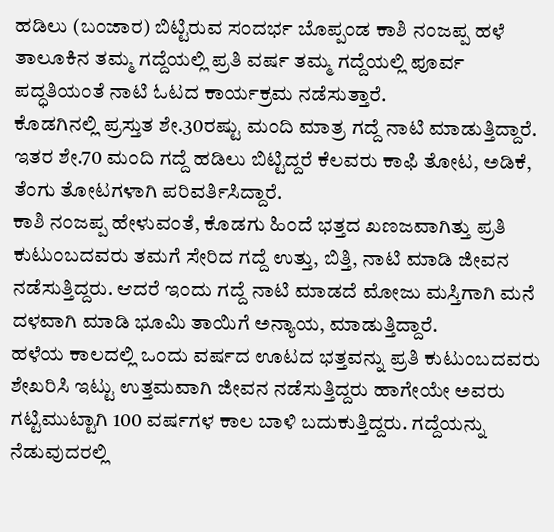ಹಡಿಲು (ಬಂಜಾರ) ಬಿಟ್ಟಿರುವ ಸಂದರ್ಭ ಬೊಪ್ಪಂಡ ಕಾಶಿ ನಂಜಪ್ಪ ಹಳೆ ತಾಲೂಕಿನ ತಮ್ಮ ಗದ್ದೆಯಲ್ಲಿ ಪ್ರತಿ ವರ್ಷ ತಮ್ಮ ಗದ್ದೆಯಲ್ಲಿ ಪೂರ್ವ ಪದ್ಧತಿಯಂತೆ ನಾಟಿ ಓಟದ ಕಾರ್ಯಕ್ರಮ ನಡೆಸುತ್ತಾರೆ.
ಕೊಡಗಿನಲ್ಲಿ ಪ್ರಸ್ತುತ ಶೇ.30ರಷ್ಟು ಮಂದಿ ಮಾತ್ರ ಗದ್ದೆ ನಾಟಿ ಮಾಡುತ್ತಿದ್ದಾರೆ. ಇತರ ಶೇ.70 ಮಂದಿ ಗದ್ದೆ ಹಡಿಲು ಬಿಟ್ಟಿದ್ದರೆ ಕೆಲವರು ಕಾಫಿ ತೋಟ, ಅಡಿಕೆ, ತೆಂಗು ತೋಟಗಳಾಗಿ ಪರಿವರ್ತಿಸಿದ್ದಾರೆ.
ಕಾಶಿ ನಂಜಪ್ಪ ಹೇಳುವಂತೆ, ಕೊಡಗು ಹಿಂದೆ ಭತ್ತದ ಖಣಜವಾಗಿತ್ತು ಪ್ರತಿ ಕುಟುಂಬದವರು ತಮಗೆ ಸೇರಿದ ಗದ್ದೆ ಉತ್ತು, ಬಿತ್ತಿ, ನಾಟಿ ಮಾಡಿ ಜೀವನ ನಡೆಸುತ್ತಿದ್ದರು. ಆದರೆ ಇಂದು ಗದ್ದೆ ನಾಟಿ ಮಾಡದೆ ಮೋಜು ಮಸ್ತಿಗಾಗಿ ಮನೆ ದಳವಾಗಿ ಮಾಡಿ ಭೂಮಿ ತಾಯಿಗೆ ಅನ್ಯಾಯ, ಮಾಡುತ್ತಿದ್ದಾರೆ.
ಹಳೆಯ ಕಾಲದಲ್ಲಿ ಒಂದು ವರ್ಷದ ಊಟದ ಭತ್ತವನ್ನು ಪ್ರತಿ ಕುಟುಂಬದವರು ಶೇಖರಿಸಿ ಇಟ್ಟು ಉತ್ತಮವಾಗಿ ಜೀವನ ನಡೆಸುತ್ತಿದ್ದರು ಹಾಗೇಯೇ ಅವರು ಗಟ್ಟಿಮುಟ್ಟಾಗಿ 100 ವರ್ಷಗಳ ಕಾಲ ಬಾಳಿ ಬದುಕುತ್ತಿದ್ದರು. ಗದ್ದೆಯನ್ನು ನೆಡುವುದರಲ್ಲಿ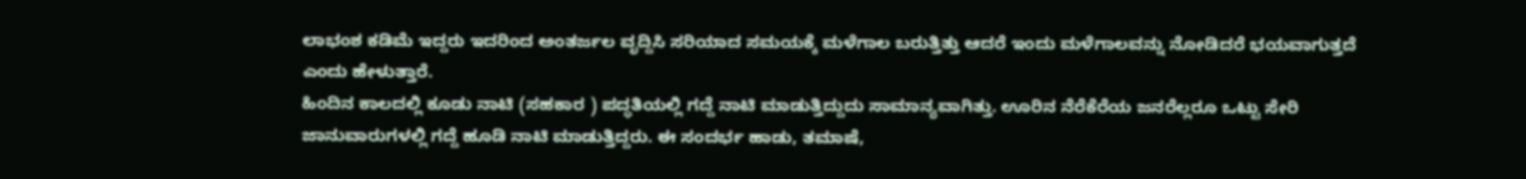ಲಾಭಂಶ ಕಡಿಮೆ ಇದ್ದರು ಇದರಿಂದ ಅಂತರ್ಜಲ ವೃದ್ದಿಸಿ ಸರಿಯಾದ ಸಮಯಕ್ಕೆ ಮಳೆಗಾಲ ಬರುತ್ತಿತ್ತು ಆದರೆ ಇಂದು ಮಳೆಗಾಲವನ್ನು ನೋಡಿದರೆ ಭಯವಾಗುತ್ತದೆ ಎಂದು ಹೇಳುತ್ತಾರೆ.
ಹಿಂದಿನ ಕಾಲದಲ್ಲಿ ಕೂಡು ನಾಟಿ (ಸಹಕಾರ ) ಪದ್ಧತಿಯಲ್ಲಿ ಗದ್ದೆ ನಾಟಿ ಮಾಡುತ್ತಿದ್ದುದು ಸಾಮಾನ್ಯವಾಗಿತ್ತು. ಊರಿನ ನೆರೆಕೆರೆಯ ಜನರೆಲ್ಲರೂ ಒಟ್ಟು ಸೇರಿ ಜಾನುವಾರುಗಳಲ್ಲಿ ಗದ್ದೆ ಹೂಡಿ ನಾಟಿ ಮಾಡುತ್ತಿದ್ದರು. ಈ ಸಂದರ್ಭ ಹಾಡು, ತಮಾಷೆ,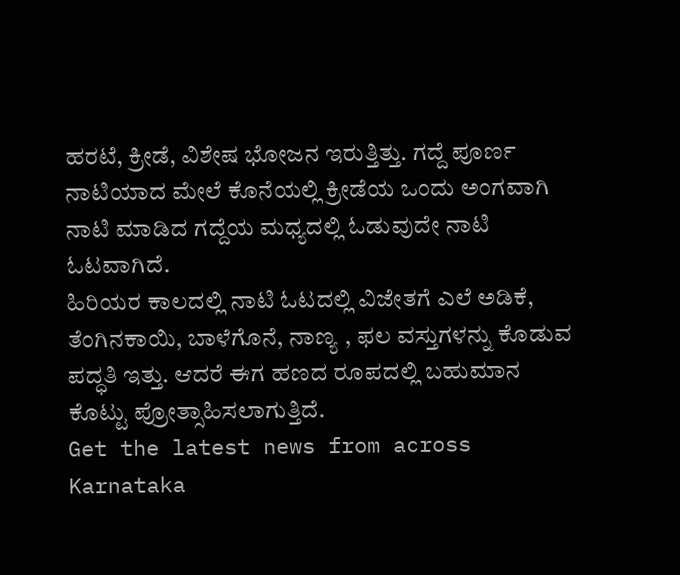ಹರಟೆ, ಕ್ರೀಡೆ, ವಿಶೇಷ ಭೋಜನ ಇರುತ್ತಿತ್ತು. ಗದ್ದೆ ಪೂರ್ಣ ನಾಟಿಯಾದ ಮೇಲೆ ಕೊನೆಯಲ್ಲಿ ಕ್ರೀಡೆಯ ಒಂದು ಅಂಗವಾಗಿ ನಾಟಿ ಮಾಡಿದ ಗದ್ದೆಯ ಮಧ್ಯದಲ್ಲಿ ಓಡುವುದೇ ನಾಟಿ ಓಟವಾಗಿದೆ.
ಹಿರಿಯರ ಕಾಲದಲ್ಲಿ ನಾಟಿ ಓಟದಲ್ಲಿ ವಿಜೇತಗೆ ಎಲೆ ಅಡಿಕೆ, ತೆಂಗಿನಕಾಯಿ, ಬಾಳೆಗೊನೆ, ನಾಣ್ಯ , ಫಲ ವಸ್ತುಗಳನ್ನು ಕೊಡುವ ಪದ್ಧತಿ ಇತ್ತು. ಆದರೆ ಈಗ ಹಣದ ರೂಪದಲ್ಲಿ ಬಹುಮಾನ ಕೊಟ್ಟು ಪ್ರೋತ್ಸಾಹಿಸಲಾಗುತ್ತಿದೆ.
Get the latest news from across Karnataka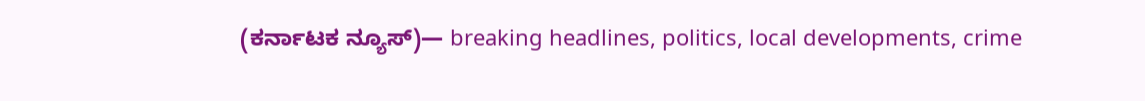(ಕರ್ನಾಟಕ ನ್ಯೂಸ್)— breaking headlines, politics, local developments, crime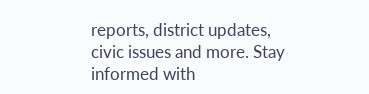reports, district updates, civic issues and more. Stay informed with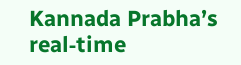Kannada Prabha’s real‑time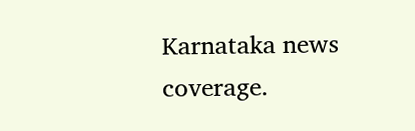Karnataka news coverage.